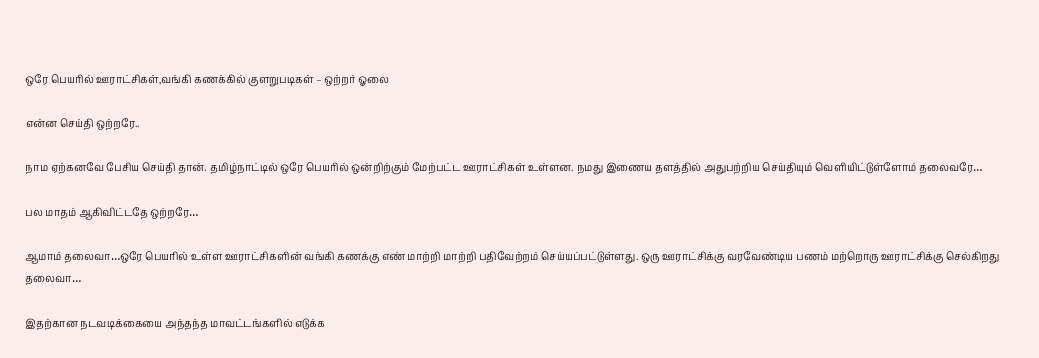ஒரே பெயரில் ஊராட்சிகள்,வங்கி கணக்கில் குளறுபடிகள் – ஒற்றர் ஓலை

என்ன செய்தி ஒற்றரே..

நாம ஏற்கனவே பேசிய செய்தி தான். தமிழ்நாட்டில் ஒரே பெயரில் ஒன்றிற்கும் மேற்பட்ட ஊராட்சிகள் உள்ளன. நமது இணைய தளத்தில் அதுபற்றிய செய்தியும் வெளியிட்டுள்ளோம் தலைவரே…

பல மாதம் ஆகிவிட்டதே ஒற்றரே…

ஆமாம் தலைவா…ஒரே பெயரில் உள்ள ஊராட்சிகளின் வங்கி கணக்கு எண் மாற்றி மாற்றி பதிவேற்றம் செய்யப்பட்டுள்ளது. ஒரு ஊராட்சிக்கு வரவேண்டிய பணம் மற்றொரு ஊராட்சிக்கு செல்கிறது தலைவா…

இதற்கான நடவடிக்கையை அந்தந்த மாவட்டங்களில் எடுக்க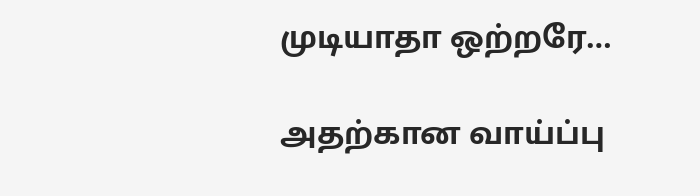முடியாதா ஒற்றரே…

அதற்கான வாய்ப்பு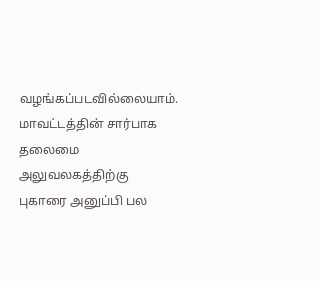வழங்கப்படவில்லையாம். மாவட்டத்தின் சார்பாக தலைமை அலுவலகத்திற்கு புகாரை அனுப்பி பல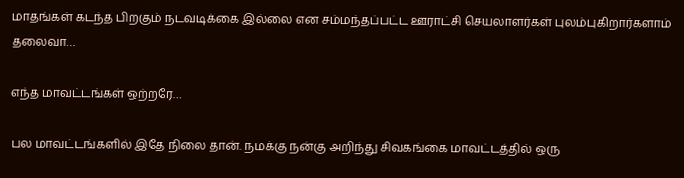மாதங்கள் கடந்த பிறகும் நடவடிக்கை இல்லை என சம்மந்தப்பட்ட ஊராட்சி செயலாளர்கள் புலம்புகிறார்களாம் தலைவா…

எந்த மாவட்டங்கள் ஒற்றரே…

பல மாவட்டங்களில் இதே நிலை தான். நமக்கு நன்கு அறிந்து சிவகங்கை மாவட்டத்தில் ஒரு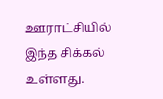ஊராட்சியில் இந்த சிக்கல் உள்ளது.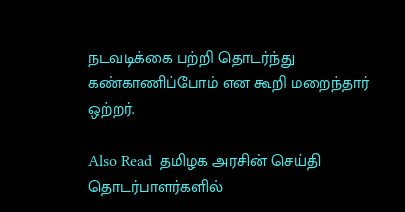நடவடிக்கை பற்றி தொடர்ந்து கண்காணிப்போம் என கூறி மறைந்தார் ஒற்றர்.

Also Read  தமிழக அரசின் செய்தி தொடர்பாளர்களில்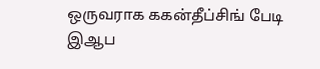ஒருவராக ககன்தீப்சிங் பேடி இஆப